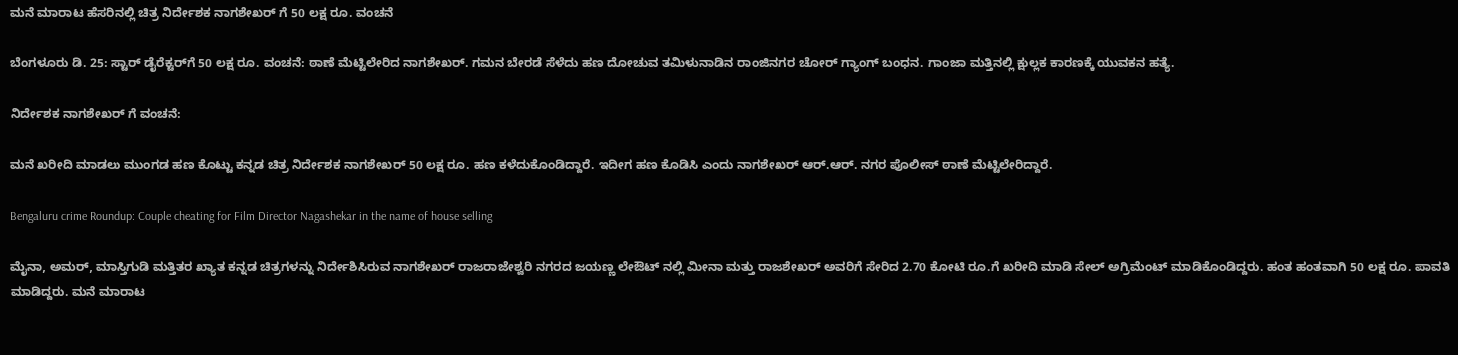ಮನೆ ಮಾರಾಟ ಹೆಸರಿನಲ್ಲಿ ಚಿತ್ರ ನಿರ್ದೇಶಕ ನಾಗಶೇಖರ್ ಗೆ 50 ಲಕ್ಷ ರೂ. ವಂಚನೆ

ಬೆಂಗಳೂರು ಡಿ. 25: ಸ್ಟಾರ್ ಡೈರೆಕ್ಟರ್‌ಗೆ 50 ಲಕ್ಷ ರೂ. ವಂಚನೆ: ಠಾಣೆ ಮೆಟ್ಟಿಲೇರಿದ ನಾಗಶೇಖರ್. ಗಮನ ಬೇರಡೆ ಸೆಳೆದು ಹಣ ದೋಚುವ ತಮಿಳುನಾಡಿನ ರಾಂಜಿನಗರ ಚೋರ್ ಗ್ಯಾಂಗ್ ಬಂಧನ. ಗಾಂಜಾ ಮತ್ತಿನಲ್ಲಿ ಕ್ಷುಲ್ಲಕ ಕಾರಣಕ್ಕೆ ಯುವಕನ ಹತ್ಯೆ.

ನಿರ್ದೇಶಕ ನಾಗಶೇಖರ್ ಗೆ ವಂಚನೆ:

ಮನೆ ಖರೀದಿ ಮಾಡಲು ಮುಂಗಡ ಹಣ ಕೊಟ್ಟು ಕನ್ನಡ ಚಿತ್ರ ನಿರ್ದೇಶಕ ನಾಗಶೇಖರ್ 50 ಲಕ್ಷ ರೂ. ಹಣ ಕಳೆದುಕೊಂಡಿದ್ದಾರೆ. ಇದೀಗ ಹಣ ಕೊಡಿಸಿ ಎಂದು ನಾಗಶೇಖರ್ ಆರ್.ಆರ್. ನಗರ ಪೊಲೀಸ್ ಠಾಣೆ ಮೆಟ್ಟಿಲೇರಿದ್ದಾರೆ.

Bengaluru crime Roundup: Couple cheating for Film Director Nagashekar in the name of house selling

ಮೈನಾ, ಅಮರ್, ಮಾಸ್ತಿಗುಡಿ ಮತ್ತಿತರ ಖ್ಯಾತ ಕನ್ನಡ ಚಿತ್ರಗಳನ್ನು ನಿರ್ದೇಶಿಸಿರುವ ನಾಗಶೇಖರ್ ರಾಜರಾಜೇಶ್ವರಿ ನಗರದ ಜಯಣ್ಣ ಲೇಔಟ್ ನಲ್ಲಿ ಮೀನಾ ಮತ್ತು ರಾಜಶೇಖರ್ ಅವರಿಗೆ ಸೇರಿದ 2.70 ಕೋಟಿ ರೂ.ಗೆ ಖರೀದಿ ಮಾಡಿ ಸೇಲ್ ಅಗ್ರಿಮೆಂಟ್ ಮಾಡಿಕೊಂಡಿದ್ದರು. ಹಂತ ಹಂತವಾಗಿ 50 ಲಕ್ಷ ರೂ. ಪಾವತಿ ಮಾಡಿದ್ದರು. ಮನೆ ಮಾರಾಟ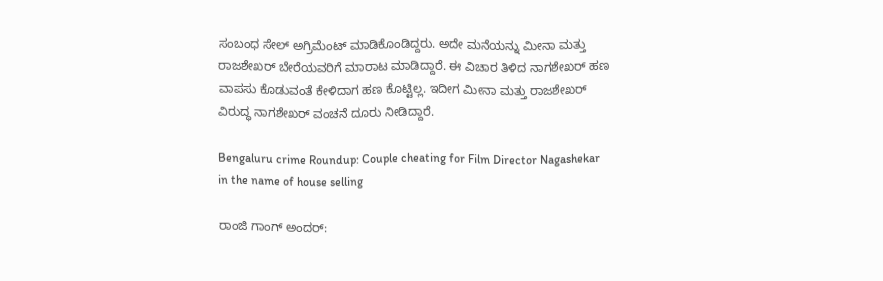ಸಂಬಂಧ ಸೇಲ್ ಅಗ್ರಿಮೆಂಟ್ ಮಾಡಿಕೊಂಡಿದ್ದರು. ಅದೇ ಮನೆಯನ್ನು ಮೀನಾ ಮತ್ತು ರಾಜಶೇಖರ್ ಬೇರೆಯವರಿಗೆ ಮಾರಾಟ ಮಾಡಿದ್ದಾರೆ. ಈ ವಿಚಾರ ತಿಳಿದ ನಾಗಶೇಖರ್ ಹಣ ವಾಪಸು ಕೊಡುವಂತೆ ಕೇಳಿದಾಗ ಹಣ ಕೊಟ್ಟಿಲ್ಲ. ಇದೀಗ ಮೀನಾ ಮತ್ತು ರಾಜಶೇಖರ್ ವಿರುದ್ಧ ನಾಗಶೇಖರ್ ವಂಚನೆ ದೂರು ನೀಡಿದ್ದಾರೆ.

Bengaluru crime Roundup: Couple cheating for Film Director Nagashekar in the name of house selling

ರಾಂಜಿ ಗಾಂಗ್ ಅಂದರ್: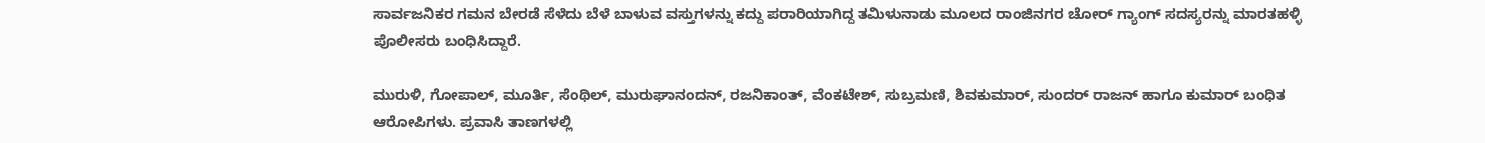ಸಾರ್ವಜನಿಕರ ಗಮನ ಬೇರಡೆ ಸೆಳೆದು ಬೆಳೆ ಬಾಳುವ ವಸ್ತುಗಳನ್ನು ಕದ್ದು ಪರಾರಿಯಾಗಿದ್ದ ತಮಿಳುನಾಡು ಮೂಲದ ರಾಂಜಿನಗರ ಚೋರ್ ಗ್ಯಾಂಗ್ ಸದಸ್ಯರನ್ನು ಮಾರತಹಳ್ಳಿ ಪೊಲೀಸರು ಬಂಧಿಸಿದ್ದಾರೆ.

ಮುರುಳಿ, ಗೋಪಾಲ್, ಮೂರ್ತಿ, ಸೆಂಥಿಲ್, ಮುರುಘಾನಂದನ್, ರಜನಿಕಾಂತ್, ವೆಂಕಟೇಶ್, ಸುಬ್ರಮಣಿ, ಶಿವಕುಮಾರ್, ಸುಂದರ್ ರಾಜನ್ ಹಾಗೂ ಕುಮಾರ್ ಬಂಧಿತ ಆರೋಪಿಗಳು. ಪ್ರವಾಸಿ ತಾಣಗಳಲ್ಲಿ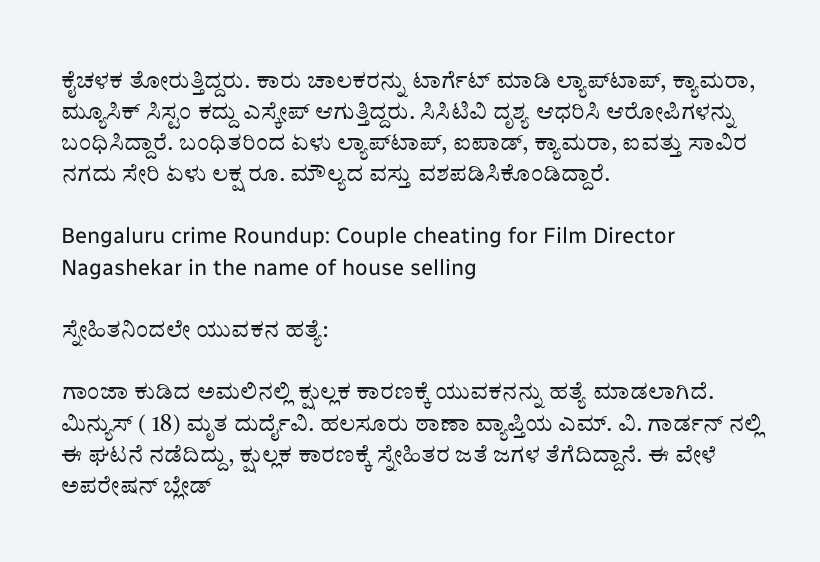ಕೈಚಳಕ ತೋರುತ್ತಿದ್ದರು. ಕಾರು ಚಾಲಕರನ್ನು ಟಾರ್ಗೆಟ್ ಮಾಡಿ ಲ್ಯಾಪ್‌ಟಾಪ್, ಕ್ಯಾಮರಾ, ಮ್ಯೂಸಿಕ್ ಸಿಸ್ಟಂ ಕದ್ದು ಎಸ್ಕೇಪ್ ಆಗುತ್ತಿದ್ದರು. ಸಿಸಿಟಿವಿ ದೃಶ್ಯ ಆಧರಿಸಿ ಆರೋಪಿಗಳನ್ನು ಬಂಧಿಸಿದ್ದಾರೆ. ಬಂಧಿತರಿಂದ ಏಳು ಲ್ಯಾಪ್‌ಟಾಪ್, ಐಪಾಡ್, ಕ್ಯಾಮರಾ, ಐವತ್ತು ಸಾವಿರ ನಗದು ಸೇರಿ ಏಳು ಲಕ್ಷ ರೂ. ಮೌಲ್ಯದ ವಸ್ತು ವಶಪಡಿಸಿಕೊಂಡಿದ್ದಾರೆ.

Bengaluru crime Roundup: Couple cheating for Film Director Nagashekar in the name of house selling

ಸ್ನೇಹಿತನಿಂದಲೇ ಯುವಕನ ಹತ್ಯೆ:

ಗಾಂಜಾ ಕುಡಿದ ಅಮಲಿನಲ್ಲಿ ಕ್ಷುಲ್ಲಕ ಕಾರಣಕ್ಕೆ ಯುವಕನನ್ನು ಹತ್ಯೆ ಮಾಡಲಾಗಿದೆ. ಮಿನ್ಯುಸ್ ( 18) ಮೃತ ದುರ್ದೈವಿ. ಹಲಸೂರು ಠಾಣಾ ವ್ಯಾಪ್ತಿಯ ಎಮ್. ವಿ. ಗಾರ್ಡನ್ ನಲ್ಲಿ ಈ ಘಟನೆ ನಡೆದಿದ್ದು, ಕ್ಷುಲ್ಲಕ ಕಾರಣಕ್ಕೆ ಸ್ನೇಹಿತರ ಜತೆ ಜಗಳ ತೆಗೆದಿದ್ದಾನೆ. ಈ ವೇಳೆ ಅಪರೇಷನ್ ಬ್ಲೇಡ್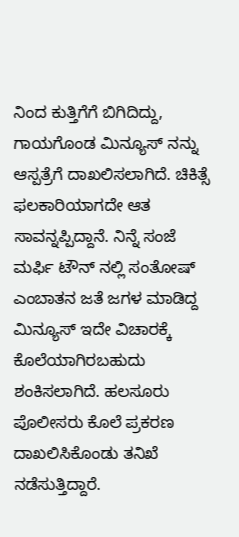ನಿಂದ ಕುತ್ತಿಗೆಗೆ ಬಿಗಿದಿದ್ದು, ಗಾಯಗೊಂಡ ಮಿನ್ಯೂಸ್ ನನ್ನು ಆಸ್ಪತ್ರೆಗೆ ದಾಖಲಿಸಲಾಗಿದೆ. ಚಿಕಿತ್ಸೆ ಫಲಕಾರಿಯಾಗದೇ ಆತ ಸಾವನ್ನಪ್ಪಿದ್ದಾನೆ. ನಿನ್ನೆ ಸಂಜೆ ಮರ್ಫಿ ಟೌನ್ ನಲ್ಲಿ ಸಂತೋಷ್ ಎಂಬಾತನ ಜತೆ ಜಗಳ ಮಾಡಿದ್ದ ಮಿನ್ಯೂಸ್ ಇದೇ ವಿಚಾರಕ್ಕೆ ಕೊಲೆಯಾಗಿರಬಹುದು ಶಂಕಿಸಲಾಗಿದೆ. ಹಲಸೂರು ಪೊಲೀಸರು ಕೊಲೆ ಪ್ರಕರಣ ದಾಖಲಿಸಿಕೊಂಡು ತನಿಖೆ ನಡೆಸುತ್ತಿದ್ದಾರೆ.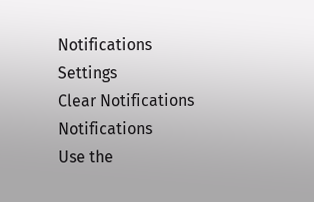Notifications
Settings
Clear Notifications
Notifications
Use the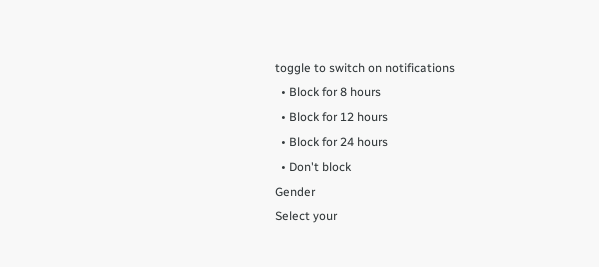toggle to switch on notifications
  • Block for 8 hours
  • Block for 12 hours
  • Block for 24 hours
  • Don't block
Gender
Select your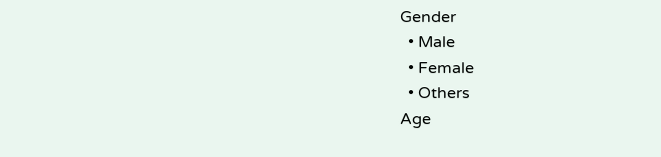Gender
  • Male
  • Female
  • Others
Age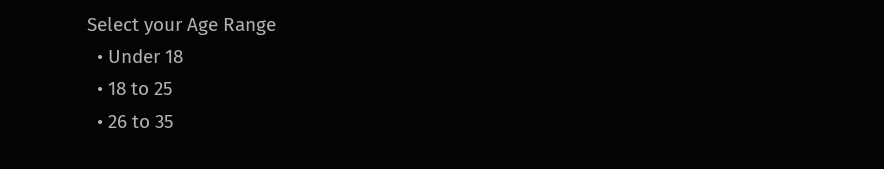Select your Age Range
  • Under 18
  • 18 to 25
  • 26 to 35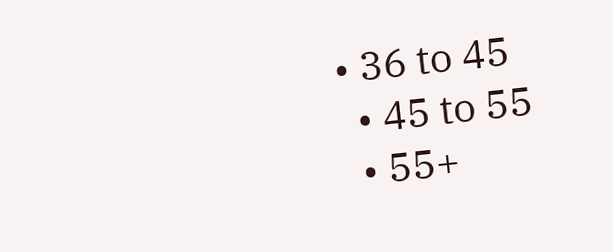• 36 to 45
  • 45 to 55
  • 55+